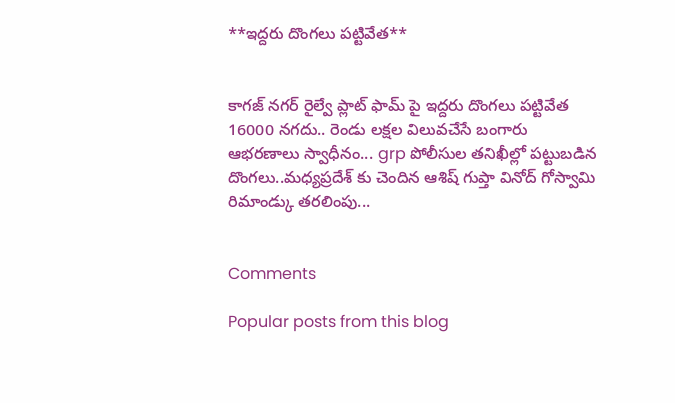**ఇద్దరు దొంగలు పట్టివేత**


కాగజ్ నగర్ రైల్వే ప్లాట్ ఫామ్ పై ఇద్దరు దొంగలు పట్టివేత 16000 నగదు.. రెండు లక్షల విలువచేసే బంగారు ఆభరణాలు స్వాధీనం... grp పోలీసుల తనిఖీల్లో పట్టుబడిన దొంగలు..మధ్యప్రదేశ్ కు చెందిన ఆశిష్ గుప్తా వినోద్ గోస్వామి
రిమాండ్కు తరలింపు...


Comments

Popular posts from this blog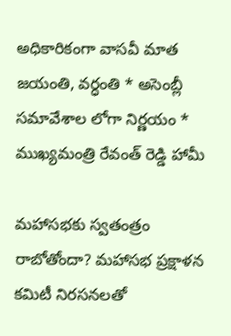అధికారికంగా వాసవీ మాత జయంతి, వర్ధంతి * అసెంబ్లీ సమావేశాల లోగా నిర్ణయం * ముఖ్యమంత్రి రేవంత్ రెడ్డి హామీ

మహాసభకు స్వతంత్రం రాబోతోందా? మహాసభ ప్రక్షాళన కమిటీ నిరసనలతో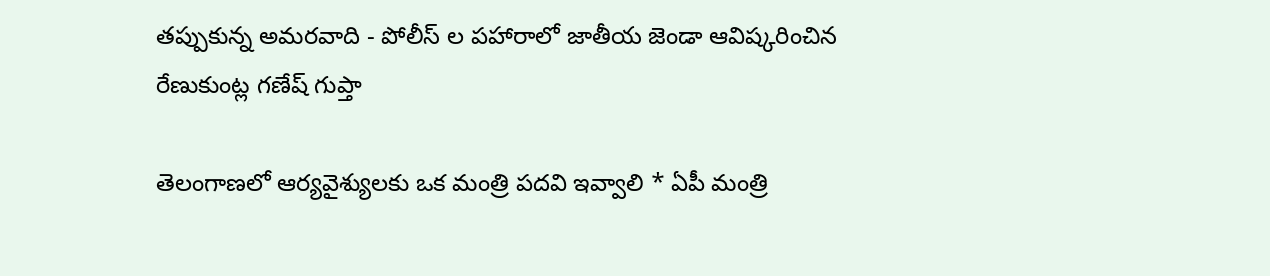తప్పుకున్న అమరవాది - పోలీస్ ల పహారాలో జాతీయ జెండా ఆవిష్కరించిన రేణుకుంట్ల గణేష్ గుప్తా

తెలంగాణలో ఆర్యవైశ్యులకు ఒక మంత్రి పదవి ఇవ్వాలి * ఏపీ మంత్రి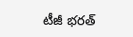టీజీ భరత్